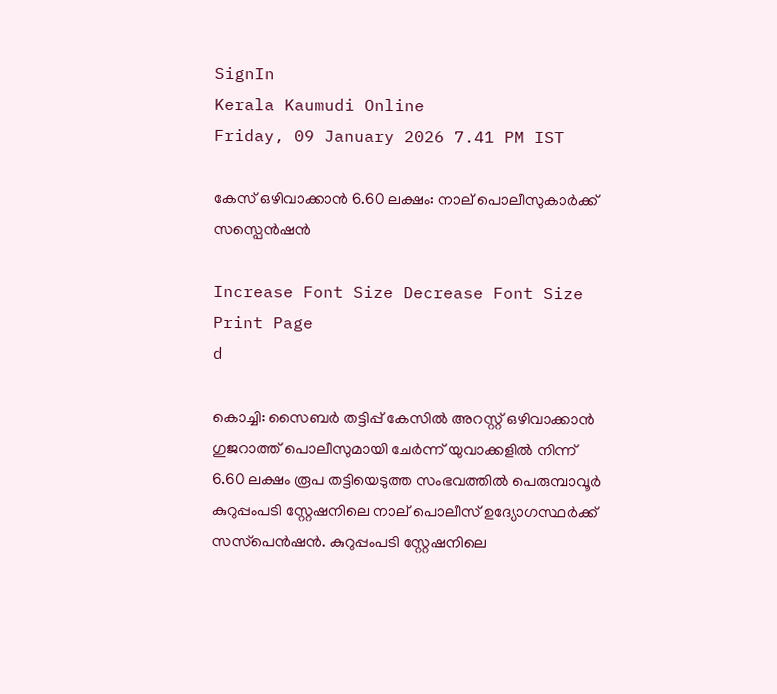SignIn
Kerala Kaumudi Online
Friday, 09 January 2026 7.41 PM IST

കേസ് ഒഴിവാക്കാൻ 6.60 ലക്ഷം: നാല് പൊലീസുകാർക്ക് സസ്പെൻഷൻ

Increase Font Size Decrease Font Size Print Page
d

കൊച്ചി: സൈബർ തട്ടിപ്പ് കേസിൽ അറസ്റ്റ് ഒഴിവാക്കാൻ ഗുജറാത്ത് പൊലീസുമായി ചേർന്ന് യുവാക്കളിൽ നിന്ന് 6.60 ലക്ഷം രൂപ തട്ടിയെടുത്ത സംഭവത്തിൽ പെരുമ്പാവൂ‌ർ കുറുപ്പംപടി സ്റ്റേഷനിലെ നാല് പൊലീസ് ഉദ്യോഗസ്ഥർക്ക് സസ്‌പെൻഷൻ. കുറുപ്പംപടി സ്റ്റേഷനിലെ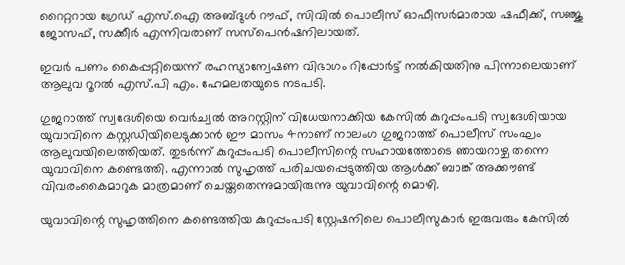റൈറ്ററായ ഗ്രേഡ് എസ്.ഐ അബ്ദുൾ റൗഫ്, സിവിൽ പൊലീസ് ഓഫീസർമാരായ ഷഫീക്ക്, സഞ്ജു ജോസഫ്, സക്കീർ എന്നിവരാണ് സസ്പെൻഷനിലായത്.

ഇവർ പണം കൈപ്പറ്റിയെന്ന് രഹസ്യാന്വേഷണ വിഭാഗം റിപ്പോർട്ട് നൽകിയതിനു പിന്നാലെയാണ് ആലുവ റൂറൽ എസ്.പി എം. ഹേമലതയുടെ നടപടി.

ഗുജറാത്ത് സ്വദേശിയെ വെർച്വൽ അറസ്റ്റിന് വിധേയനാക്കിയ കേസിൽ കുറുപ്പംപടി സ്വദേശിയായ യുവാവിനെ കസ്റ്റഡിയിലെടുക്കാൻ ഈ മാസം 4നാണ് നാലംഗ ഗുജറാത്ത് പൊലീസ് സംഘം ആലുവയിലെത്തിയത്. തുടർന്ന് കുറുപ്പംപടി പൊലീസിന്റെ സഹായത്തോടെ ‌ഞായറാഴ്ച തന്നെ യുവാവിനെ കണ്ടെത്തി. എന്നാൽ സുഹൃത്ത് പരിചയപ്പെടുത്തിയ ആൾക്ക് ബാങ്ക് അക്കൗണ്ട് വിവരംകൈമാറുക മാത്രമാണ് ചെയ്തതെന്നുമായിരുന്നു യുവാവിന്റെ മൊഴി.

യുവാവിന്റെ സുഹൃത്തിനെ കണ്ടെത്തിയ കുറുപ്പംപടി സ്റ്റേഷനിലെ പൊലീസുകാർ ഇരുവരും കേസിൽ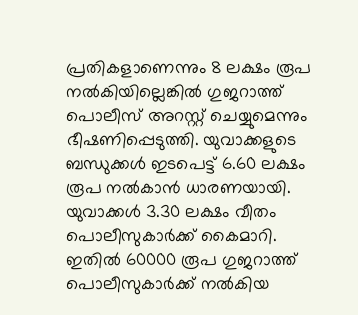പ്രതികളാണെന്നും 8 ലക്ഷം രൂപ നൽകിയില്ലെങ്കിൽ ഗുജറാത്ത് പൊലീസ് അറസ്റ്റ് ചെയ്യുമെന്നും ഭീഷണിപ്പെടുത്തി. യുവാക്കളുടെ ബന്ധുക്കൾ ഇടപെട്ട് 6.60 ലക്ഷം രൂപ നൽകാൻ ധാരണയായി. യുവാക്കൾ 3.30 ലക്ഷം വീതം പൊലീസുകാർക്ക് കൈമാറി. ഇതിൽ 60000 രൂപ ഗുജറാത്ത് പൊലീസുകാർക്ക് നൽകിയ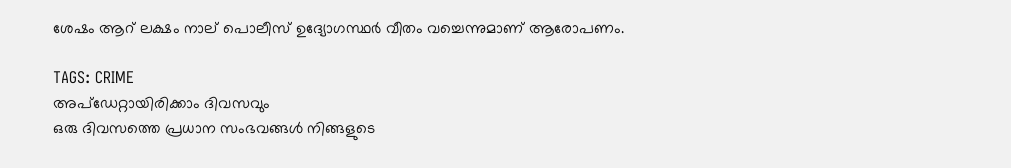ശേഷം ആറ് ലക്ഷം നാല് പൊലീസ് ഉദ്യോഗസ്ഥർ വീതം വച്ചെന്നുമാണ് ആരോപണം.

TAGS: CRIME
അപ്ഡേറ്റായിരിക്കാം ദിവസവും
ഒരു ദിവസത്തെ പ്രധാന സംഭവങ്ങൾ നിങ്ങളുടെ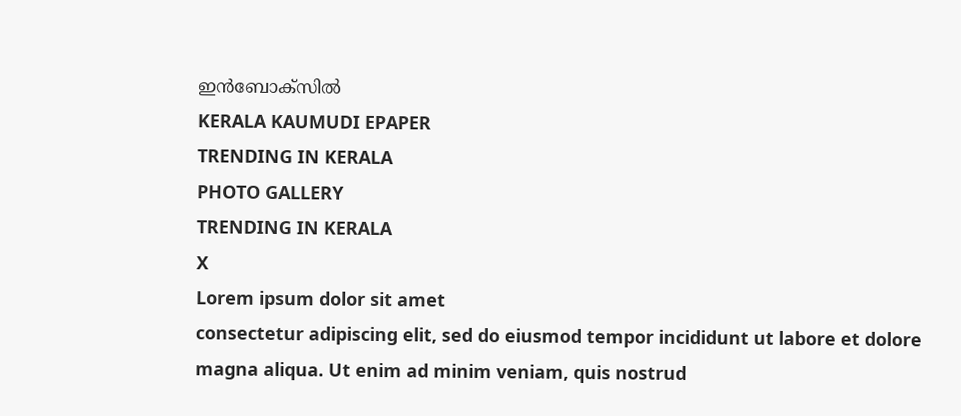ഇൻബോക്സിൽ
KERALA KAUMUDI EPAPER
TRENDING IN KERALA
PHOTO GALLERY
TRENDING IN KERALA
X
Lorem ipsum dolor sit amet
consectetur adipiscing elit, sed do eiusmod tempor incididunt ut labore et dolore magna aliqua. Ut enim ad minim veniam, quis nostrud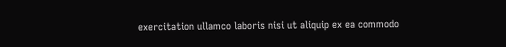exercitation ullamco laboris nisi ut aliquip ex ea commodo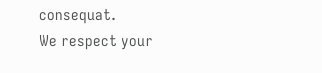consequat.
We respect your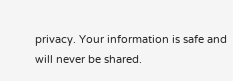privacy. Your information is safe and will never be shared.